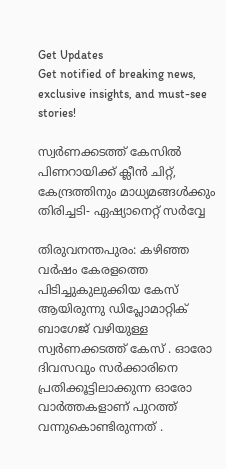Get Updates
Get notified of breaking news, exclusive insights, and must-see stories!

സ്വർണക്കടത്ത് കേസിൽ പിണറായിക്ക് ക്ലീൻ ചിറ്റ്, കേന്ദ്രത്തിനും മാധ്യമങ്ങൾക്കും തിരിച്ചടി- ഏഷ്യാനെറ്റ് സർവ്വേ

തിരുവനന്തപുരം: കഴിഞ്ഞ വര്‍ഷം കേരളത്തെ പിടിച്ചുകുലുക്കിയ കേസ് ആയിരുന്നു ഡിപ്ലോമാറ്റിക് ബാഗേജ് വഴിയുള്ള സ്വര്‍ണക്കടത്ത് കേസ് . ഓരോ ദിവസവും സര്‍ക്കാരിനെ പ്രതിക്കൂട്ടിലാക്കുന്ന ഓരോ വാര്‍ത്തകളാണ് പുറത്ത് വന്നുകൊണ്ടിരുന്നത് .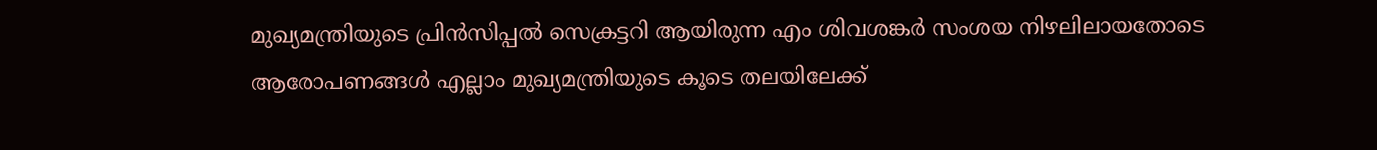മുഖ്യമന്ത്രിയുടെ പ്രിന്‍സിപ്പല്‍ സെക്രട്ടറി ആയിരുന്ന എം ശിവശങ്കര്‍ സംശയ നിഴലിലായതോടെ ആരോപണങ്ങള്‍ എല്ലാം മുഖ്യമന്ത്രിയുടെ കൂടെ തലയിലേക്ക്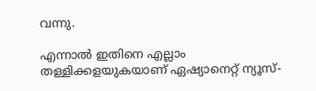വന്നു.

എന്നാല്‍ ഇതിനെ എല്ലാം തള്ളിക്കളയുകയാണ് ഏഷ്യാനെറ്റ് ന്യൂസ്-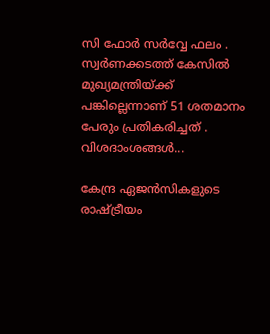സി ഫോര്‍ സര്‍വ്വേ ഫലം . സ്വര്‍ണക്കടത്ത് കേസില്‍ മുഖ്യമന്ത്രിയ്ക്ക് പങ്കില്ലെന്നാണ് 51 ശതമാനം പേരും പ്രതികരിച്ചത് . വിശദാംശങ്ങള്‍...

കേന്ദ്ര ഏജന്‍സികളുടെ രാഷ്ട്രീയം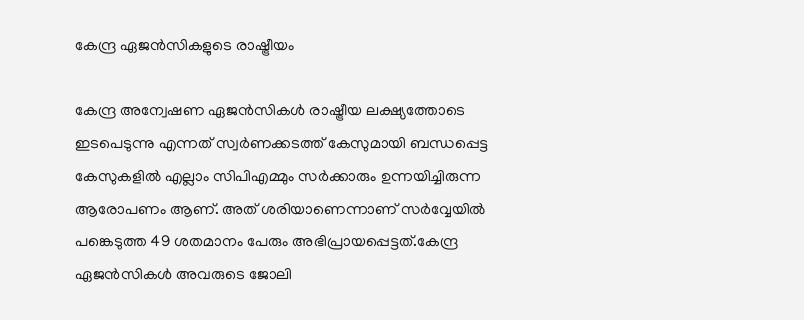കേന്ദ്ര ഏജന്‍സികളുടെ രാഷ്ട്രീയം

കേന്ദ്ര അന്വേഷണ ഏജന്‍സികള്‍ രാഷ്ട്രീയ ലക്ഷ്യത്തോടെ ഇടപെടുന്നു എന്നത് സ്വര്‍ണക്കടത്ത് കേസുമായി ബന്ധപ്പെട്ട കേസുകളില്‍ എല്ലാം സിപിഎമ്മും സര്‍ക്കാരും ഉന്നയിച്ചിരുന്ന ആരോപണം ആണ്. അത് ശരിയാണെന്നാണ് സര്‍വ്വേയില്‍ പങ്കെടുത്ത 49 ശതമാനം പേരും അഭിപ്രായപ്പെട്ടത്.കേന്ദ്ര ഏജന്‍സികള്‍ അവരുടെ ജോലി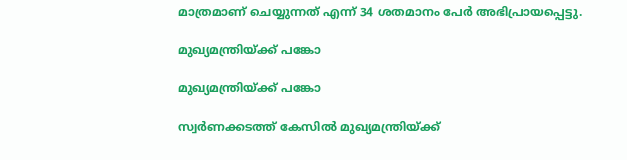മാത്രമാണ് ചെയ്യുന്നത് എന്ന് 34 ശതമാനം പേര്‍ അഭിപ്രായപ്പെട്ടു.

മുഖ്യമന്ത്രിയ്ക്ക് പങ്കോ

മുഖ്യമന്ത്രിയ്ക്ക് പങ്കോ

സ്വര്‍ണക്കടത്ത് കേസില്‍ മുഖ്യമന്ത്രിയ്ക്ക്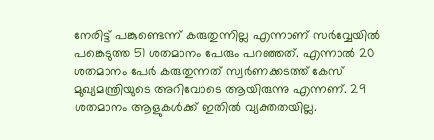നേരിട്ട് പങ്കുണ്ടെന്ന് കരുതുന്നില്ല എന്നാണ് സര്‍വ്വേയില്‍ പങ്കെടുത്ത 51 ശതമാനം പേരും പറഞ്ഞത്. എന്നാല്‍ 20 ശതമാനം പേര്‍ കരുതുന്നത് സ്വര്‍ണക്കടത്ത് കേസ് മുഖ്യമന്ത്രിയുടെ അറിവോടെ ആയിരുന്നു എന്നണ്. 29 ശതമാനം ആളുകള്‍ക്ക് ഇതില്‍ വ്യക്തതയില്ല.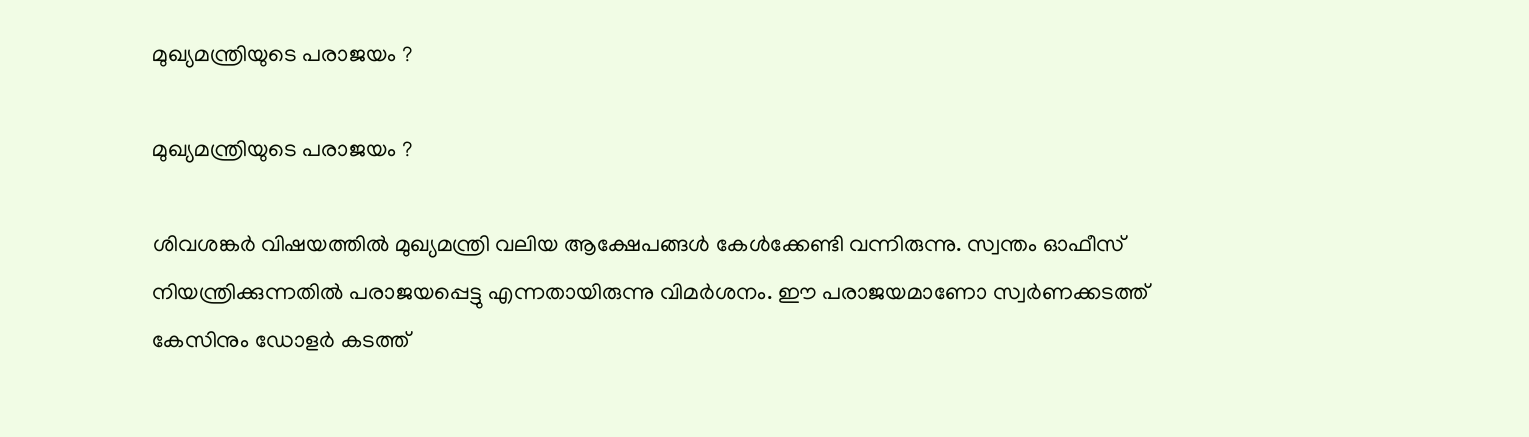മുഖ്യമന്ത്രിയുടെ പരാജയം ?

മുഖ്യമന്ത്രിയുടെ പരാജയം ?

ശിവശങ്കര്‍ വിഷയത്തില്‍ മുഖ്യമന്ത്രി വലിയ ആക്ഷേപങ്ങള്‍ കേള്‍ക്കേണ്ടി വന്നിരുന്നു. സ്വന്തം ഓഫീസ് നിയന്ത്രിക്കുന്നതില്‍ പരാജയപ്പെട്ടു എന്നതായിരുന്നു വിമര്‍ശനം. ഈ പരാജയമാണോ സ്വര്‍ണക്കടത്ത് കേസിനും ഡോളര്‍ കടത്ത്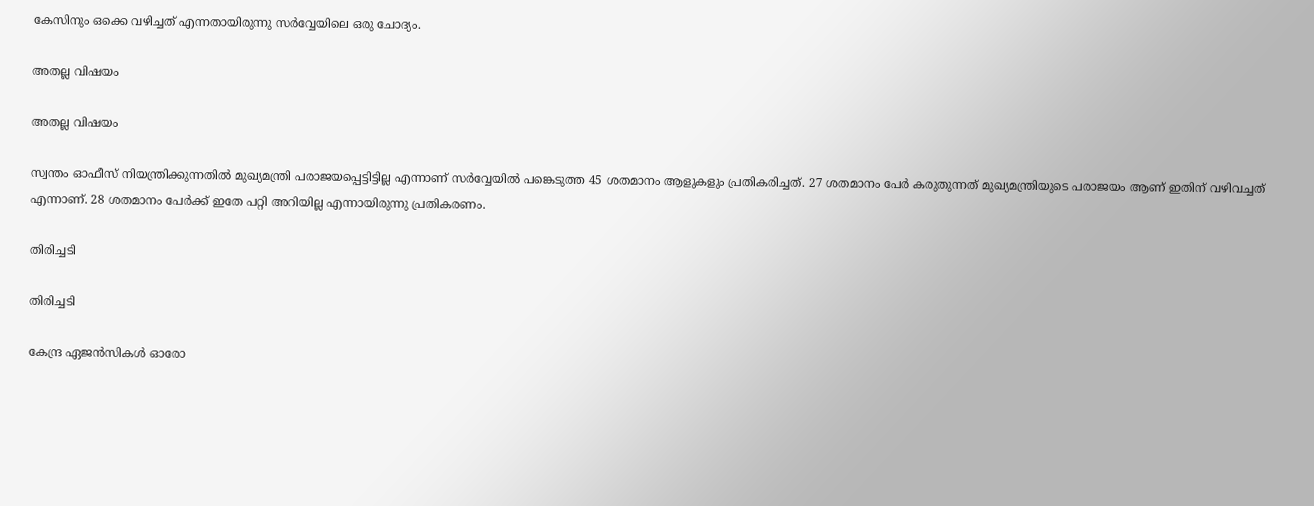കേസിനും ഒക്കെ വഴിച്ചത് എന്നതായിരുന്നു സര്‍വ്വേയിലെ ഒരു ചോദ്യം.

അതല്ല വിഷയം

അതല്ല വിഷയം

സ്വന്തം ഓഫീസ് നിയന്ത്രിക്കുന്നതില്‍ മുഖ്യമന്ത്രി പരാജയപ്പെട്ടിട്ടില്ല എന്നാണ് സര്‍വ്വേയില്‍ പങ്കെടുത്ത 45 ശതമാനം ആളുകളും പ്രതികരിച്ചത്. 27 ശതമാനം പേര്‍ കരുതുന്നത് മുഖ്യമന്ത്രിയുടെ പരാജയം ആണ് ഇതിന് വഴിവച്ചത് എന്നാണ്. 28 ശതമാനം പേര്‍ക്ക് ഇതേ പറ്റി അറിയില്ല എന്നായിരുന്നു പ്രതികരണം.

തിരിച്ചടി

തിരിച്ചടി

കേന്ദ്ര ഏജന്‍സികള്‍ ഓരോ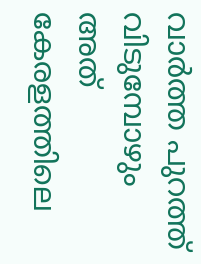വാര്‍ത്ത പുറത്ത് വിടുമ്പോഴും അത് കേരളത്തിലെ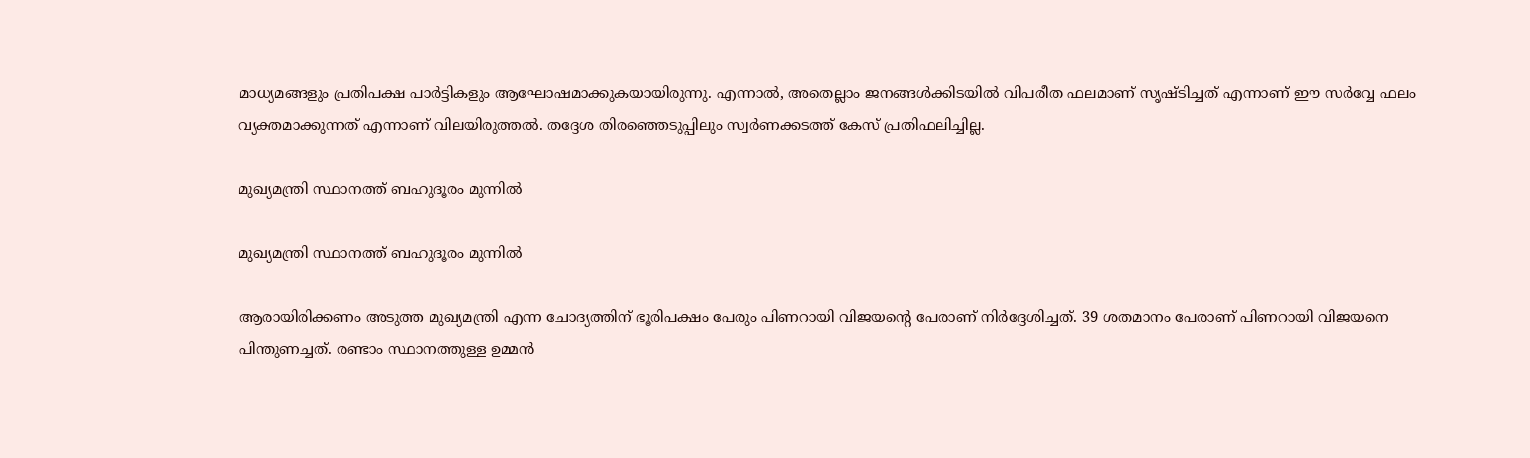മാധ്യമങ്ങളും പ്രതിപക്ഷ പാര്‍ട്ടികളും ആഘോഷമാക്കുകയായിരുന്നു. എന്നാല്‍, അതെല്ലാം ജനങ്ങള്‍ക്കിടയില്‍ വിപരീത ഫലമാണ് സൃഷ്ടിച്ചത് എന്നാണ് ഈ സര്‍വ്വേ ഫലം വ്യക്തമാക്കുന്നത് എന്നാണ് വിലയിരുത്തല്‍. തദ്ദേശ തിരഞ്ഞെടുപ്പിലും സ്വര്‍ണക്കടത്ത് കേസ് പ്രതിഫലിച്ചില്ല.

മുഖ്യമന്ത്രി സ്ഥാനത്ത് ബഹുദൂരം മുന്നില്‍

മുഖ്യമന്ത്രി സ്ഥാനത്ത് ബഹുദൂരം മുന്നില്‍

ആരായിരിക്കണം അടുത്ത മുഖ്യമന്ത്രി എന്ന ചോദ്യത്തിന് ഭൂരിപക്ഷം പേരും പിണറായി വിജയന്റെ പേരാണ് നിര്‍ദ്ദേശിച്ചത്. 39 ശതമാനം പേരാണ് പിണറായി വിജയനെ പിന്തുണച്ചത്. രണ്ടാം സ്ഥാനത്തുള്ള ഉമ്മന്‍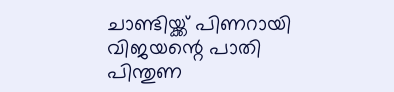ചാണ്ടിയ്ക്ക് പിണറായി വിജയന്റെ പാതി പിന്തുണ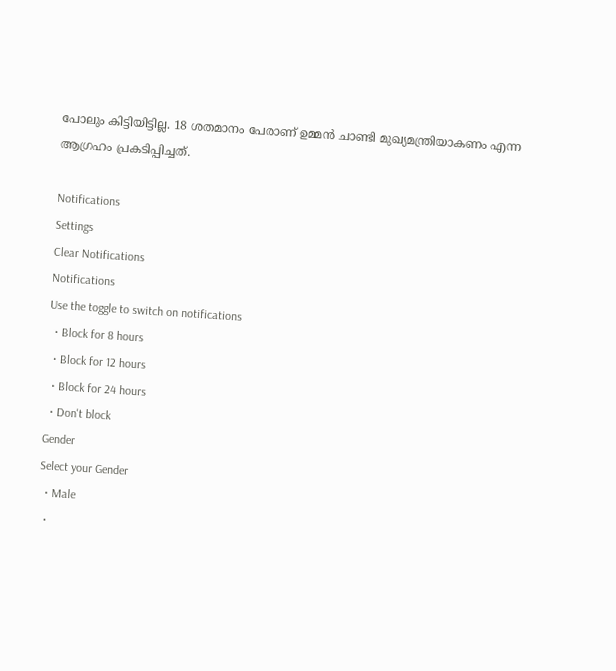പോലും കിട്ടിയിട്ടില്ല. 18 ശതമാനം പേരാണ് ഉമ്മന്‍ ചാണ്ടി മുഖ്യമന്ത്രിയാകണം എന്ന ആഗ്രഹം പ്രകടിപ്പിച്ചത്.

Notifications
Settings
Clear Notifications
Notifications
Use the toggle to switch on notifications
  • Block for 8 hours
  • Block for 12 hours
  • Block for 24 hours
  • Don't block
Gender
Select your Gender
  • Male
  •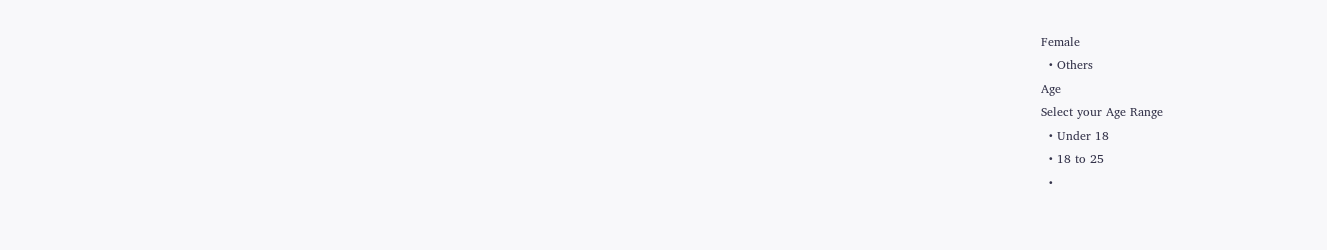Female
  • Others
Age
Select your Age Range
  • Under 18
  • 18 to 25
  •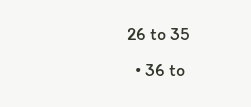26 to 35
  • 36 to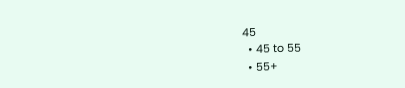45
  • 45 to 55
  • 55+